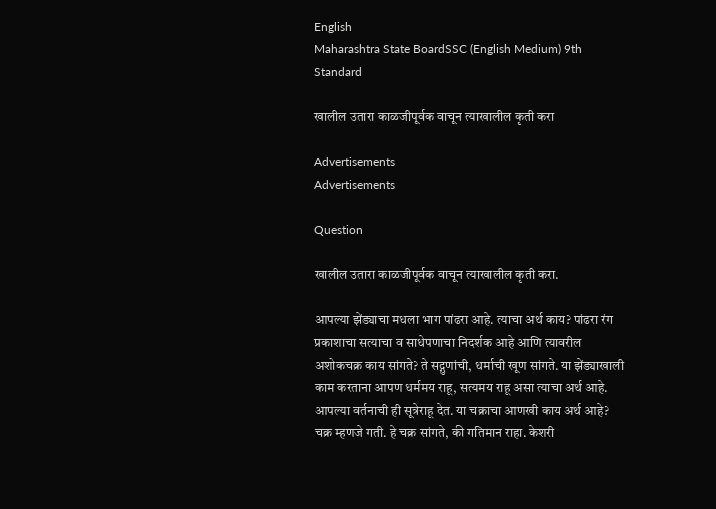English
Maharashtra State BoardSSC (English Medium) 9th Standard

खालील उतारा काळजीपूर्वक वाचून त्याखालील कृती करा

Advertisements
Advertisements

Question

खालील उतारा काळजीपूर्वक वाचून त्याखालील कृती करा.

आपल्या झेंड्याचा मधला भाग पांढरा आहे. त्याचा अर्थ काय? पांढरा रंग प्रकाशाचा सत्याचा व साधेपणाचा निदर्शक आहे आणि त्यावरील अशोकचक्र काय सांगते? ते सद्गुणांची, धर्माची खूण सांगते. या झेंड्याखाली काम करताना आपण धर्ममय राहू, सत्यमय राहू असा त्याचा अर्थ आहे. आपल्या वर्तनाची ही सूत्रेराहू देत. या चक्राचा आणखी काय अर्थ आहे? चक्र म्हणजे गती. हे चक्र सांगते, की गतिमान राहा. केशरी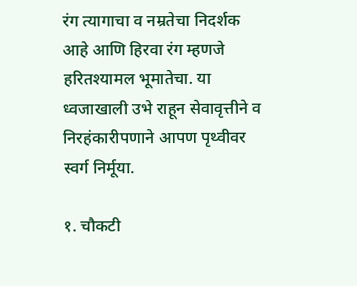रंग त्यागाचा व नम्रतेचा निदर्शक आहे आणि हिरवा रंग म्हणजे हरितश्यामल भूमातेचा. या ध्वजाखाली उभे राहून सेवावृत्तीने व निरहंकारीपणाने आपण पृथ्वीवर स्वर्ग निर्मूया.

१. चौकटी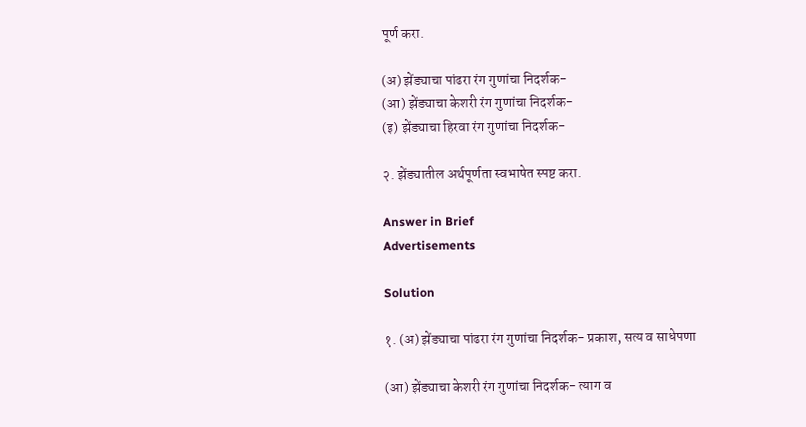पूर्ण करा.

(अ) झेंड्याचा पांढरा रंग गुणांचा निदर्शक-
(आ) झेंड्याचा केशरी रंग गुणांचा निदर्शक-
(इ) झेंड्याचा हिरवा रंग गुणांचा निदर्शक-

२. झेंड्यातील अर्थपूर्णता स्वभाषेत स्पष्ट करा.

Answer in Brief
Advertisements

Solution

१. (अ) झेंड्याचा पांढरा रंग गुणांचा निदर्शक- प्रकाश, सत्य व साधेपणा

(आ) झेंड्याचा केशरी रंग गुणांचा निदर्शक- त्याग व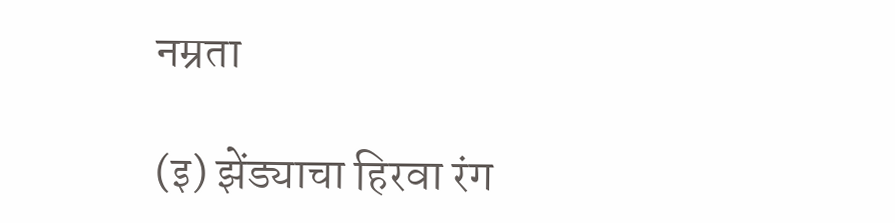नम्रता

(इ) झेंड्याचा हिरवा रंग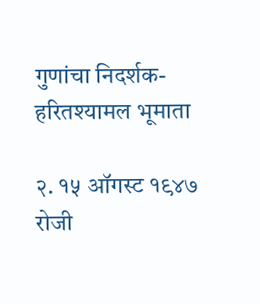गुणांचा निदर्शक- हरितश्यामल भूमाता

२. १५ ऑगस्ट १९४७ रोजी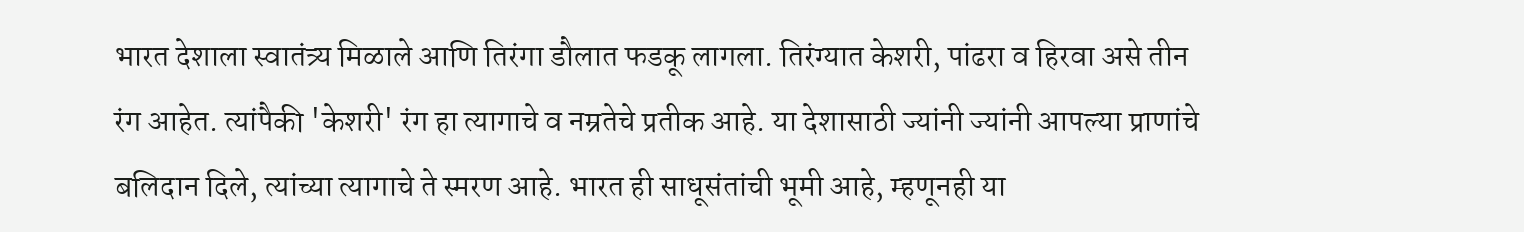भारत देशाला स्वातंत्र्य मिळाले आणि तिरंगा डौलात फडकू लागला. तिरंग्यात केशरी, पांढरा व हिरवा असे तीन रंग आहेत. त्यांपैकी 'केशरी' रंग हा त्यागाचे व नम्रतेचे प्रतीक आहे. या देशासाठी ज्यांनी ज्यांनी आपल्या प्राणांचे बलिदान दिले, त्यांच्या त्यागाचे ते स्मरण आहे. भारत ही साधूसंतांची भूमी आहे, म्हणूनही या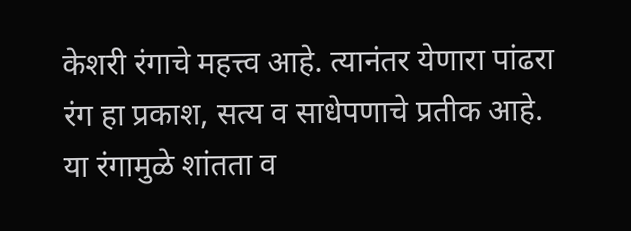केशरी रंगाचे महत्त्व आहे. त्यानंतर येणारा पांढरा रंग हा प्रकाश, सत्य व साधेपणाचे प्रतीक आहे. या रंगामुळे शांतता व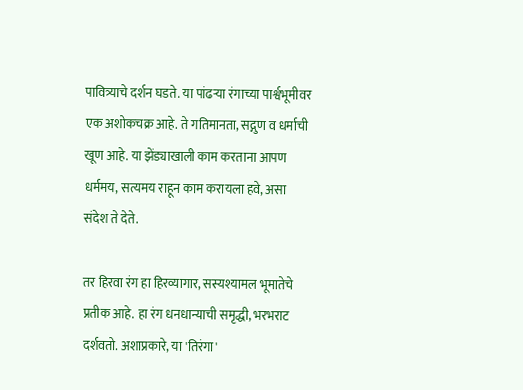पावित्र्याचे दर्शन घडते. या पांढऱ्या रंगाच्या पार्श्वभूमीवर एक अशोकचक्र आहे. ते गतिमानता, सद्गुण व धर्माची खूण आहे. या झेंड्याखाली काम करताना आपण धर्ममय, सत्यमय राहून काम करायला हवे, असा संदेश ते देते.

तर हिरवा रंग हा हिरव्यागार, सस्यश्यामल भूमातेचे प्रतीक आहे. हा रंग धनधान्याची समृद्धी, भरभराट दर्शवतो. अशाप्रकारे, या 'तिरंगा'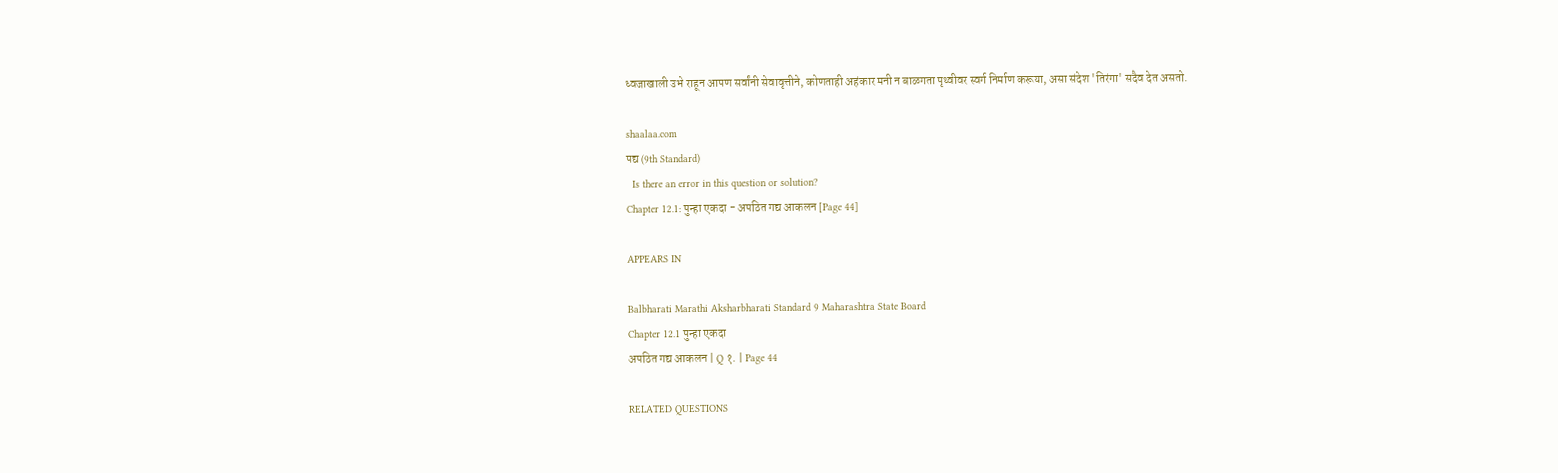ध्वजाखाली उभे राहून आपण सर्वांनी सेवावृत्तीने, कोणताही अहंकार मनी न बाळगता पृथ्वीवर स्वर्ग निर्माण करूया, असा संदेश 'तिरंगा' सदैव देत असतो.

shaalaa.com
पद्य (9th Standard)
  Is there an error in this question or solution?
Chapter 12.1: पुन्हा एकदा - अपठित गद्य आकलन [Page 44]

APPEARS IN

Balbharati Marathi Aksharbharati Standard 9 Maharashtra State Board
Chapter 12.1 पुन्हा एकदा
अपठित गद्य आकलन | Q १. | Page 44

RELATED QUESTIONS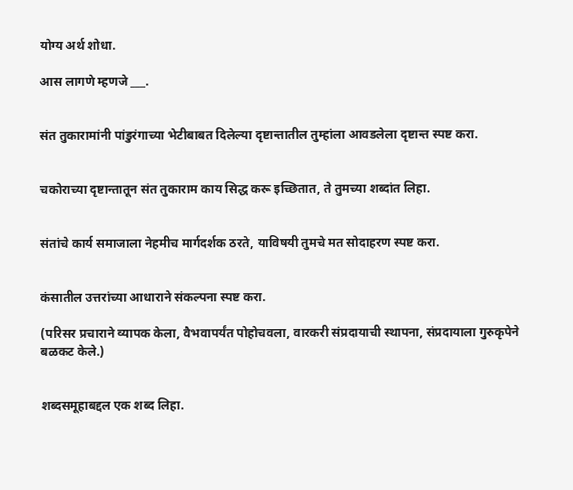योग्य अर्थ शोधा.

आस लागणे म्हणजे ___.


संत तुकारामांनी पांडुरंगाच्या भेटीबाबत दिलेल्या दृष्टान्तातील तुम्हांला आवडलेला दृष्टान्त स्पष्ट करा.


चकोराच्या दृष्टान्तातून संत तुकाराम काय सिद्ध करू इच्छितात, ते तुमच्या शब्दांत लिहा.


संतांचे कार्य समाजाला नेहमीच मार्गदर्शक ठरते, याविषयी तुमचे मत सोदाहरण स्पष्ट करा.


कंसातील उत्तरांच्या आधाराने संकल्पना स्पष्ट करा.

(परिसर प्रचाराने व्यापक केला, वैभवापर्यंत पोहोचवला, वारकरी संप्रदायाची स्थापना, संप्रदायाला गुरुकृपेने बळकट केले.)


शब्दसमूहाबद्दल एक शब्द लिहा.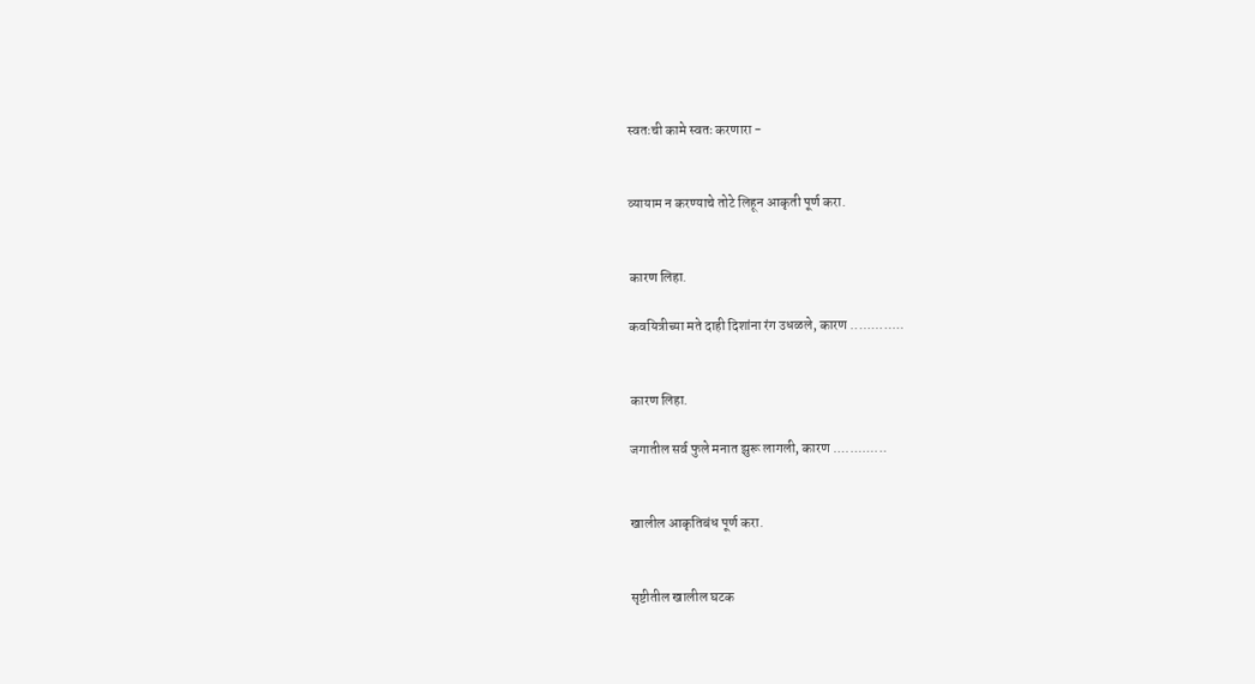स्वतःची कामे स्वतः करणारा -


व्यायाम न करण्याचे तोटे लिहून आकृती पूर्ण करा.


कारण लिहा.

कवयित्रीच्या मते दाही दिशांना रंग उधळले, कारण .............


कारण लिहा.

जगातील सर्व फुले मनात झुरू लागली, कारण .............


खालील आकृतिबंध पूर्ण करा.


सृष्टीतील खालील घटक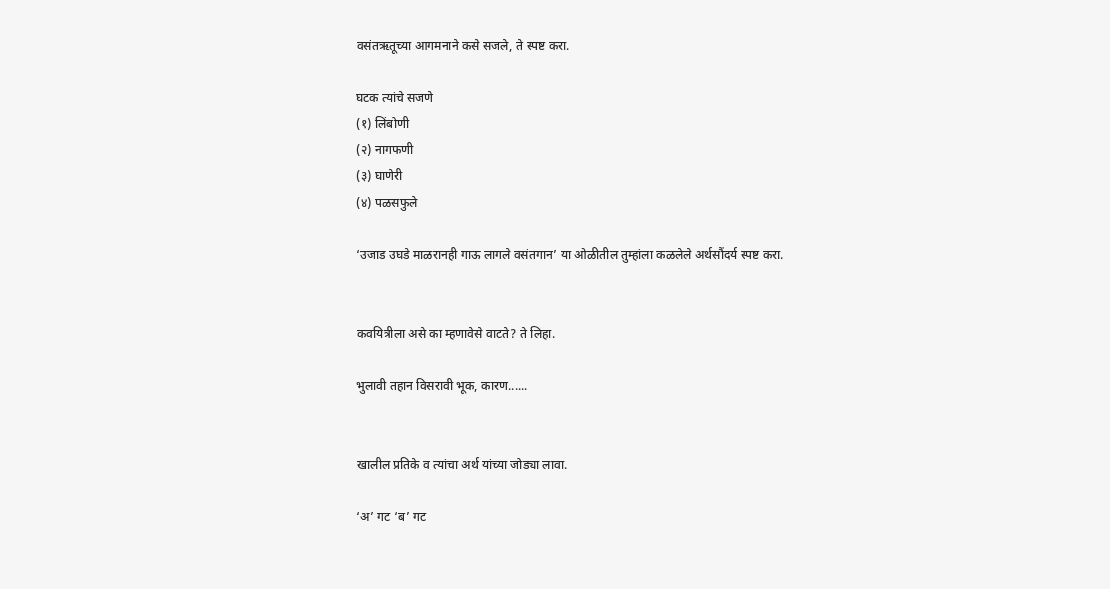वसंतऋतूच्या आगमनाने कसे सजले, ते स्पष्ट करा.

घटक त्यांचे सजणे
(१) लिंबोणी
(२) नागफणी
(३) घाणेरी
(४) पळसफुले

‘उजाड उघडे माळरानही गाऊ लागले वसंतगान’ या ओळीतील तुम्हांला कळलेले अर्थसौंदर्य स्पष्ट करा.


कवयित्रीला असे का म्हणावेसे वाटते? ते लिहा.

भुलावी तहान विसरावी भूक, कारण......


खालील प्रतिके व त्यांचा अर्थ यांच्या जोड्या लावा.

‘अ’ गट ‘ब’ गट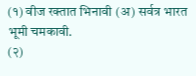(१) वीज रक्तात भिनावी (अ) सर्वत्र भारत भूमी चमकावी.
(२)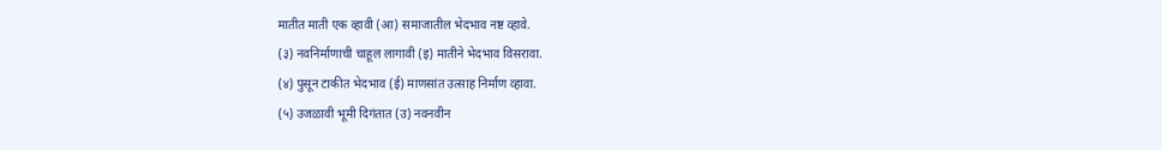मातीत माती एक व्हावी (आ) समाजातील भेदभाव नष्ट व्हावे.
(३) नवनिर्माणाची चाहूल लागावी (इ) मातीने भेदभाव विसरावा.
(४) पुसून टाकीत भेदभाव (ई) माणसांत उत्साह निर्माण व्हावा.
(५) उजळावी भूमी दिगंतात (उ) नवनवीन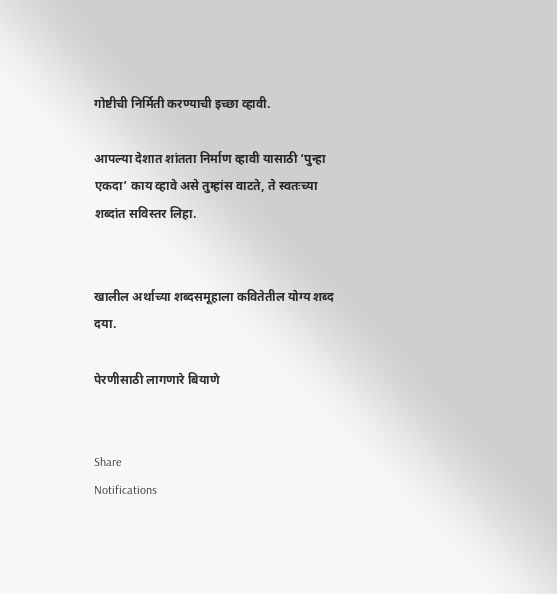गोष्टीची निर्मिती करण्याची इच्छा व्हावी.

आपल्या देशात शांतता निर्माण व्हावी यासाठी ‘पुन्हा एकदा’ काय व्हावे असे तुम्हांस वाटते, ते स्वतःच्या शब्दांत सविस्तर लिहा.


खालील अर्थाच्या शब्दसमूहाला कवितेतील योग्य शब्द दया.

पेरणीसाठी लागणारे बियाणे


Share
Notifications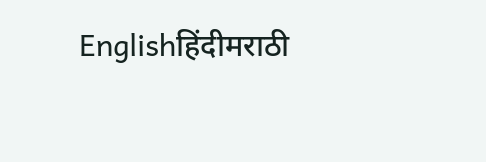Englishहिंदीमराठी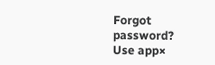Forgot password?
Use app×